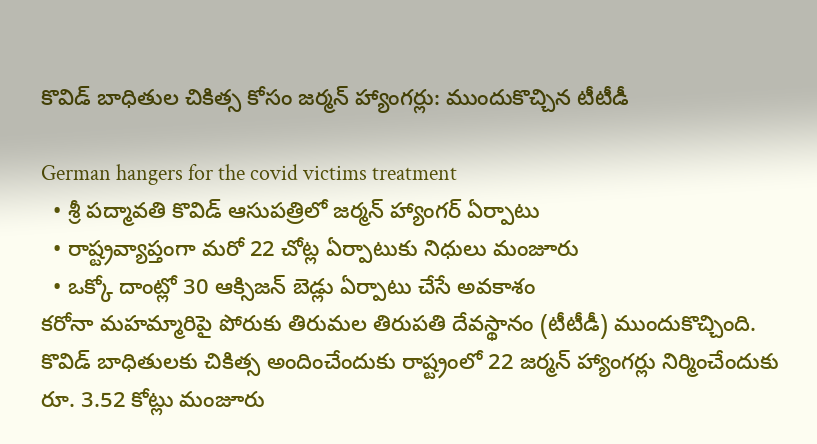కొవిడ్ బాధితుల చికిత్స కోసం జర్మన్ హ్యాంగర్లు: ముందుకొచ్చిన టీటీడీ

German hangers for the covid victims treatment
  • శ్రీ పద్మావతి కొవిడ్ ఆసుపత్రిలో జర్మన్ హ్యాంగర్ ఏర్పాటు
  • రాష్ట్రవ్యాప్తంగా మరో 22 చోట్ల ఏర్పాటుకు నిధులు మంజూరు
  • ఒక్కో దాంట్లో 30 ఆక్సిజన్ బెడ్లు ఏర్పాటు చేసే అవకాశం
కరోనా మహమ్మారిపై పోరుకు తిరుమల తిరుపతి దేవస్థానం (టీటీడీ) ముందుకొచ్చింది. కొవిడ్ బాధితులకు చికిత్స అందించేందుకు రాష్ట్రంలో 22 జర్మన్ హ్యాంగర్లు నిర్మించేందుకు రూ. 3.52 కోట్లు మంజూరు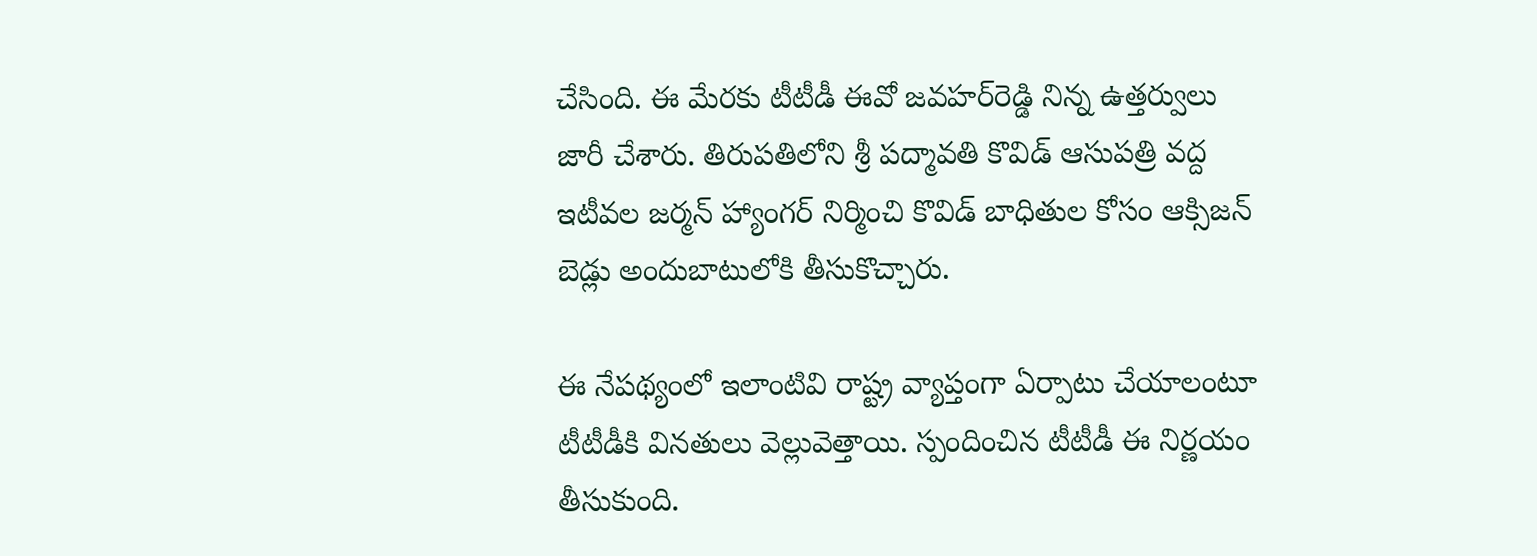చేసింది. ఈ మేరకు టీటీడీ ఈవో జవహర్‌రెడ్డి నిన్న ఉత్తర్వులు జారీ చేశారు. తిరుపతిలోని శ్రీ పద్మావతి కొవిడ్ ఆసుపత్రి వద్ద ఇటీవల జర్మన్ హ్యాంగర్ నిర్మించి కొవిడ్ బాధితుల కోసం ఆక్సిజన్ బెడ్లు అందుబాటులోకి తీసుకొచ్చారు.

ఈ నేపథ్యంలో ఇలాంటివి రాష్ట్ర వ్యాప్తంగా ఏర్పాటు చేయాలంటూ టీటీడీకి వినతులు వెల్లువెత్తాయి. స్పందించిన టీటీడీ ఈ నిర్ణయం తీసుకుంది.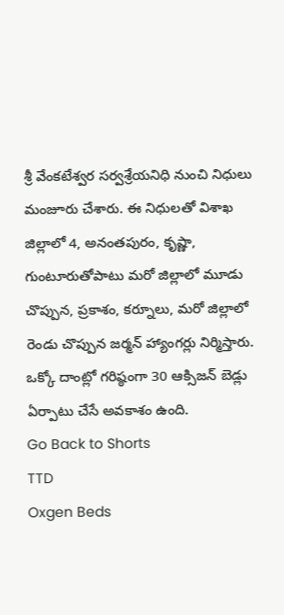శ్రీ వేంకటేశ్వర సర్వశ్రేయనిధి నుంచి నిధులు మంజూరు చేశారు. ఈ నిధులతో విశాఖ జిల్లాలో 4, అనంతపురం, కృష్ణా, గుంటూరుతోపాటు మరో జిల్లాలో మూడు చొప్పున, ప్రకాశం, కర్నూలు, మరో జిల్లాలో రెండు చొప్పున జర్మన్ హ్యాంగర్లు నిర్మిస్తారు.  ఒక్కో దాంట్లో గరిష్ఠంగా 30 ఆక్సిజన్ బెడ్లు ఏర్పాటు చేసే అవకాశం ఉంది.
Go Back to Shorts
TTD
Oxgen Beds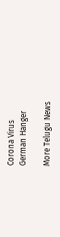Corona Virus
German Hanger

More Telugu News